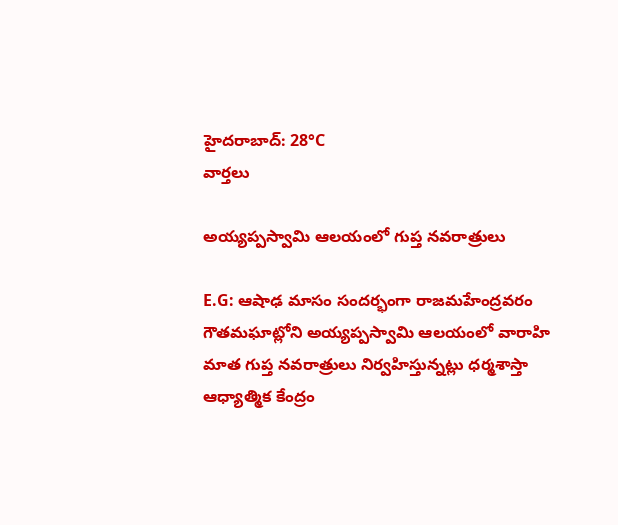హైదరాబాద్: 28°C
వార్తలు

అయ్యప్పస్వామి ఆలయంలో గుప్త నవరాత్రులు

E.G: ఆషాఢ మాసం సందర్భంగా రాజమహేంద్రవరం గౌతమఘాట్లోని అయ్యప్పస్వామి ఆలయంలో వారాహి మాత గుప్త నవరాత్రులు నిర్వహిస్తున్నట్లు ధర్మశాస్తా ఆధ్యాత్మిక కేంద్రం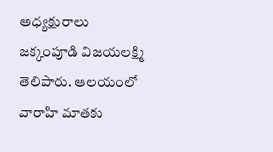అధ్యక్షురాలు జక్కంపూడి విజయలక్ష్మి తెలిపారు. ఆలయంలో వారాహి మాతకు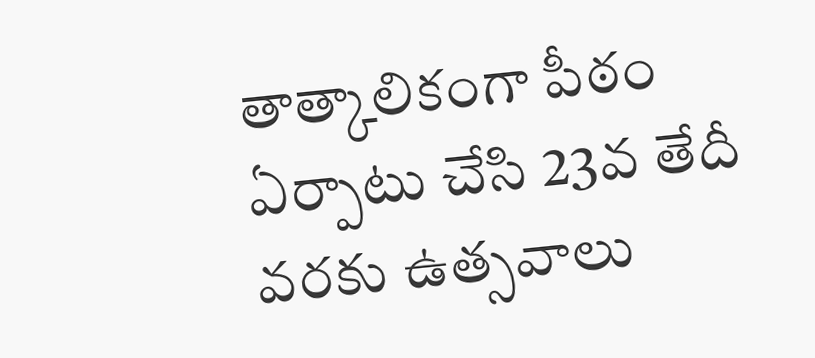తాత్కాలికంగా పీఠం ఏర్పాటు చేసి 23వ తేదీ వరకు ఉత్సవాలు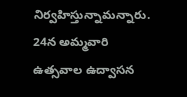నిర్వహిస్తున్నామన్నారు. 24న అమ్మవారి ఉత్సవాల ఉద్వాసన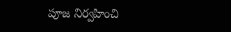పూజ నిర్వహించి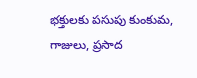భక్తులకు పసుపు కుంకుమ, గాజులు, ప్రసాద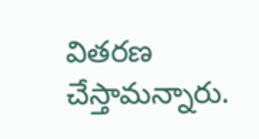వితరణ చేస్తామన్నారు.